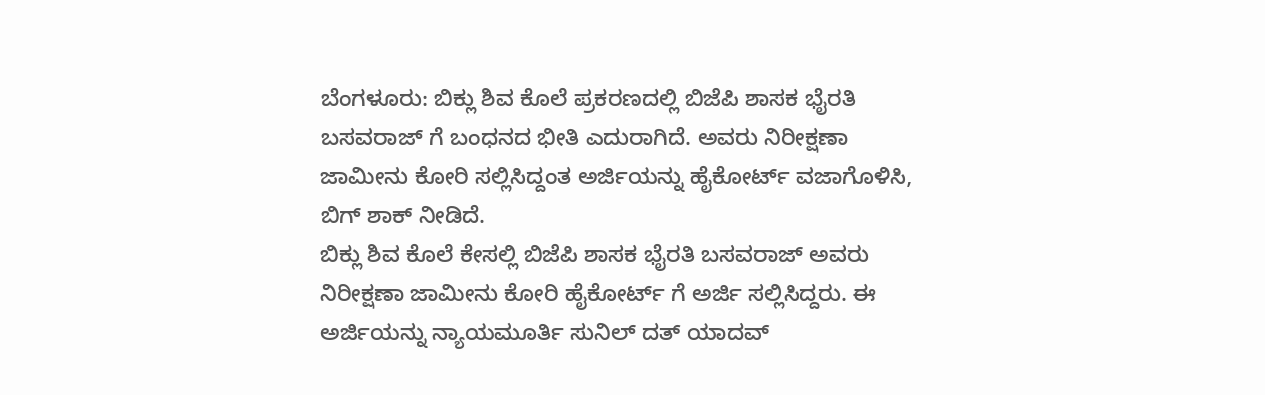ಬೆಂಗಳೂರು: ಬಿಕ್ಲು ಶಿವ ಕೊಲೆ ಪ್ರಕರಣದಲ್ಲಿ ಬಿಜೆಪಿ ಶಾಸಕ ಭೈರತಿ ಬಸವರಾಜ್ ಗೆ ಬಂಧನದ ಭೀತಿ ಎದುರಾಗಿದೆ. ಅವರು ನಿರೀಕ್ಷಣಾ ಜಾಮೀನು ಕೋರಿ ಸಲ್ಲಿಸಿದ್ದಂತ ಅರ್ಜಿಯನ್ನು ಹೈಕೋರ್ಟ್ ವಜಾಗೊಳಿಸಿ, ಬಿಗ್ ಶಾಕ್ ನೀಡಿದೆ.
ಬಿಕ್ಲು ಶಿವ ಕೊಲೆ ಕೇಸಲ್ಲಿ ಬಿಜೆಪಿ ಶಾಸಕ ಭೈರತಿ ಬಸವರಾಜ್ ಅವರು ನಿರೀಕ್ಷಣಾ ಜಾಮೀನು ಕೋರಿ ಹೈಕೋರ್ಟ್ ಗೆ ಅರ್ಜಿ ಸಲ್ಲಿಸಿದ್ದರು. ಈ ಅರ್ಜಿಯನ್ನು ನ್ಯಾಯಮೂರ್ತಿ ಸುನಿಲ್ ದತ್ ಯಾದವ್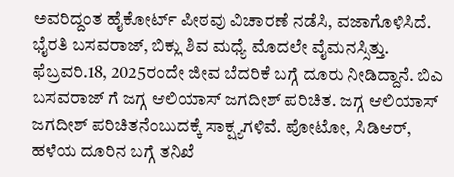ಅವರಿದ್ದಂತ ಹೈಕೋರ್ಟ್ ಪೀಠವು ವಿಚಾರಣೆ ನಡೆಸಿ, ವಜಾಗೊಳಿಸಿದೆ.
ಭೈರತಿ ಬಸವರಾಜ್, ಬಿಕ್ಲು ಶಿವ ಮಧ್ಯೆ ಮೊದಲೇ ವೈಮನಸ್ಸಿತ್ತು. ಫೆಬ್ರವರಿ.18, 2025ರಂದೇ ಜೀವ ಬೆದರಿಕೆ ಬಗ್ಗೆ ದೂರು ನೀಡಿದ್ದಾನೆ. ಬಿಎ ಬಸವರಾಜ್ ಗೆ ಜಗ್ಗ ಆಲಿಯಾಸ್ ಜಗದೀಶ್ ಪರಿಚಿತ. ಜಗ್ಗ ಆಲಿಯಾಸ್ ಜಗದೀಶ್ ಪರಿಚಿತನೆಂಬುದಕ್ಕೆ ಸಾಕ್ಷ್ಯಗಳಿವೆ. ಪೋಟೋ, ಸಿಡಿಆರ್, ಹಳೆಯ ದೂರಿನ ಬಗ್ಗೆ ತನಿಖೆ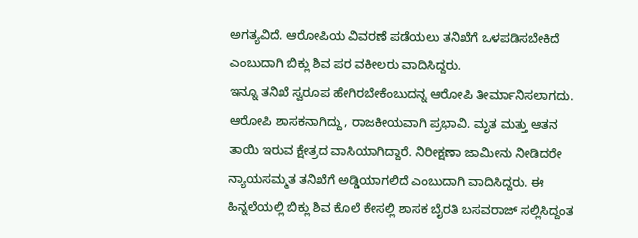ಅಗತ್ಯವಿದೆ. ಆರೋಪಿಯ ವಿವರಣೆ ಪಡೆಯಲು ತನಿಖೆಗೆ ಒಳಪಡಿಸಬೇಕಿದೆ ಎಂಬುದಾಗಿ ಬಿಕ್ಲು ಶಿವ ಪರ ವಕೀಲರು ವಾದಿಸಿದ್ದರು.
ಇನ್ನೂ ತನಿಖೆ ಸ್ವರೂಪ ಹೇಗಿರಬೇಕೆಂಬುದನ್ನ ಆರೋಪಿ ತೀರ್ಮಾನಿಸಲಾಗದು. ಆರೋಪಿ ಶಾಸಕನಾಗಿದ್ದು, ರಾಜಕೀಯವಾಗಿ ಪ್ರಭಾವಿ. ಮೃತ ಮತ್ತು ಆತನ ತಾಯಿ ಇರುವ ಕ್ಷೇತ್ರದ ವಾಸಿಯಾಗಿದ್ದಾರೆ. ನಿರೀಕ್ಷಣಾ ಜಾಮೀನು ನೀಡಿದರೇ ನ್ಯಾಯಸಮ್ಮತ ತನಿಖೆಗೆ ಅಡ್ಡಿಯಾಗಲಿದೆ ಎಂಬುದಾಗಿ ವಾದಿಸಿದ್ದರು. ಈ ಹಿನ್ನಲೆಯಲ್ಲಿ ಬಿಕ್ಲು ಶಿವ ಕೊಲೆ ಕೇಸಲ್ಲಿ ಶಾಸಕ ಬೈರತಿ ಬಸವರಾಜ್ ಸಲ್ಲಿಸಿದ್ದಂತ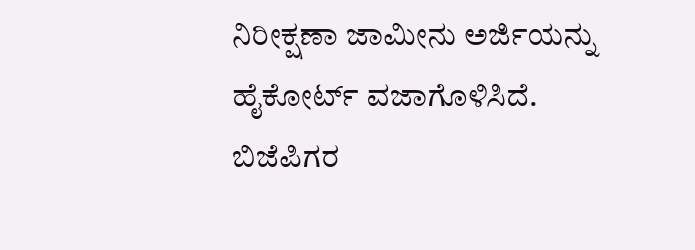ನಿರೀಕ್ಷಣಾ ಜಾಮೀನು ಅರ್ಜಿಯನ್ನು ಹೈಕೋರ್ಟ್ ವಜಾಗೊಳಿಸಿದೆ.
ಬಿಜೆಪಿಗರ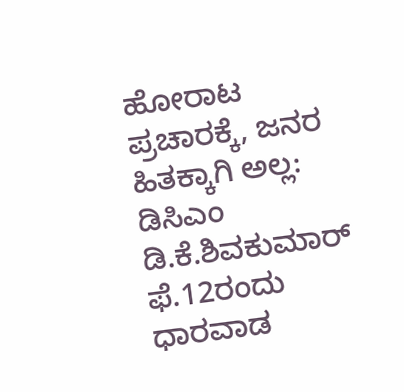ಹೋರಾಟ ಪ್ರಚಾರಕ್ಕೆ, ಜನರ ಹಿತಕ್ಕಾಗಿ ಅಲ್ಲ: ಡಿಸಿಎಂ ಡಿ.ಕೆ.ಶಿವಕುಮಾರ್
ಫೆ.12ರಂದು ಧಾರವಾಡ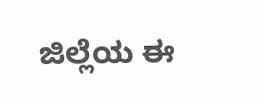ಜಿಲ್ಲೆಯ ಈ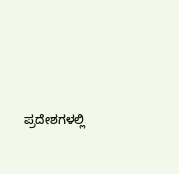ಪ್ರದೇಶಗಳಲ್ಲಿ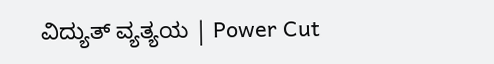ವಿದ್ಯುತ್ ವ್ಯತ್ಯಯ | Power Cut